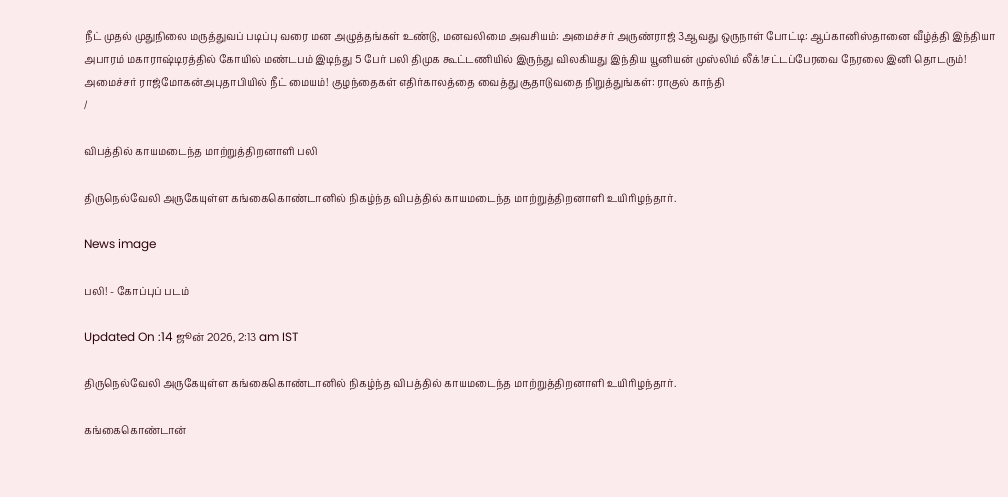நீட் முதல் முதுநிலை மருத்துவப் படிப்பு வரை மன அழுத்தங்கள் உண்டு, மனவலிமை அவசியம்: அமைச்சர் அருண்ராஜ் 3ஆவது ஒருநாள் போட்டி: ஆப்கானிஸ்தானை வீழ்த்தி இந்தியா அபாரம் மகாராஷ்டிரத்தில் கோயில் மண்டபம் இடிந்து 5 பேர் பலி திமுக கூட்டணியில் இருந்து விலகியது இந்திய யூனியன் முஸ்லிம் லீக்!சட்டப்பேரவை நேரலை இனி தொடரும்! அமைச்சர் ராஜ்மோகன்அபுதாபியில் நீட் மையம்! குழந்தைகள் எதிர்காலத்தை வைத்து சூதாடுவதை நிறுத்துங்கள்: ராகுல் காந்தி
/

விபத்தில் காயமடைந்த மாற்றுத்திறனாளி பலி

திருநெல்வேலி அருகேயுள்ள கங்கைகொண்டானில் நிகழ்ந்த விபத்தில் காயமடைந்த மாற்றுத்திறனாளி உயிரிழந்தார்.

News image

பலி! - கோப்புப் படம்

Updated On :14 ஜூன் 2026, 2:13 am IST

திருநெல்வேலி அருகேயுள்ள கங்கைகொண்டானில் நிகழ்ந்த விபத்தில் காயமடைந்த மாற்றுத்திறனாளி உயிரிழந்தார்.

கங்கைகொண்டான்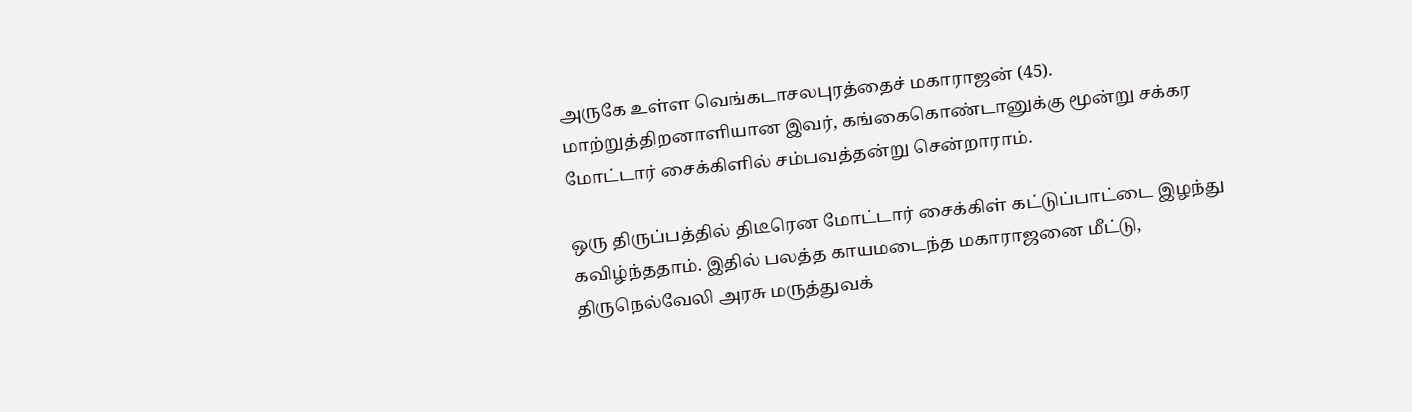அருகே உள்ள வெங்கடாசலபுரத்தைச் மகாராஜன் (45). மாற்றுத்திறனாளியான இவர், கங்கைகொண்டானுக்கு மூன்று சக்கர மோட்டார் சைக்கிளில் சம்பவத்தன்று சென்றாராம்.

ஒரு திருப்பத்தில் திடீரென மோட்டார் சைக்கிள் கட்டுப்பாட்டை இழந்து கவிழ்ந்ததாம். இதில் பலத்த காயமடைந்த மகாராஜனை மீட்டு, திருநெல்வேலி அரசு மருத்துவக்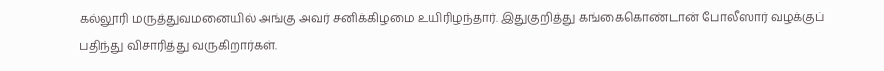கல்லூரி மருத்துவமனையில் அங்கு அவர் சனிக்கிழமை உயிரிழந்தார். இதுகுறித்து கங்கைகொண்டான் போலீஸார் வழக்குப் பதிந்து விசாரித்து வருகிறார்கள்.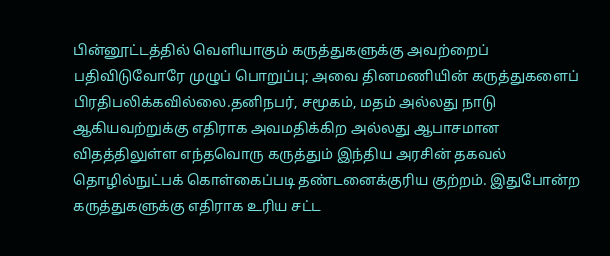பின்னூட்டத்தில் வெளியாகும் கருத்துகளுக்கு அவற்றைப் பதிவிடுவோரே முழுப் பொறுப்பு; அவை தினமணியின் கருத்துகளைப் பிரதிபலிக்கவில்லை.தனிநபர், சமூகம், மதம் அல்லது நாடு ஆகியவற்றுக்கு எதிராக அவமதிக்கிற அல்லது ஆபாசமான விதத்திலுள்ள எந்தவொரு கருத்தும் இந்திய அரசின் தகவல் தொழில்நுட்பக் கொள்கைப்படி தண்டனைக்குரிய குற்றம். இதுபோன்ற கருத்துகளுக்கு எதிராக உரிய சட்ட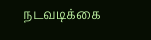நடவடிக்கை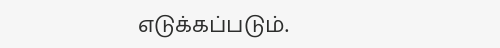எடுக்கப்படும்.